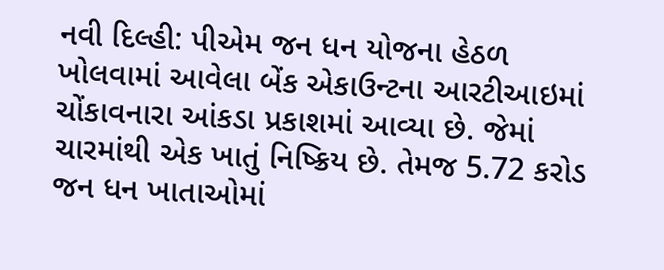નવી દિલ્હી: પીએમ જન ધન યોજના હેઠળ ખોલવામાં આવેલા બેંક એકાઉન્ટના આરટીઆઇમાં ચોંકાવનારા આંકડા પ્રકાશમાં આવ્યા છે. જેમાં ચારમાંથી એક ખાતું નિષ્ક્રિય છે. તેમજ 5.72 કરોડ જન ધન ખાતાઓમાં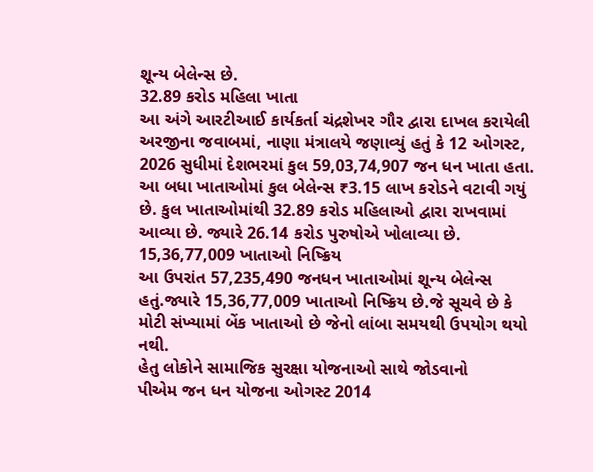શૂન્ય બેલેન્સ છે.
32.89 કરોડ મહિલા ખાતા
આ અંગે આરટીઆઈ કાર્યકર્તા ચંદ્રશેખર ગૌર દ્વારા દાખલ કરાયેલી અરજીના જવાબમાં, નાણા મંત્રાલયે જણાવ્યું હતું કે 12 ઓગસ્ટ, 2026 સુધીમાં દેશભરમાં કુલ 59,03,74,907 જન ધન ખાતા હતા. આ બધા ખાતાઓમાં કુલ બેલેન્સ ₹3.15 લાખ કરોડને વટાવી ગયું છે. કુલ ખાતાઓમાંથી 32.89 કરોડ મહિલાઓ દ્વારા રાખવામાં આવ્યા છે. જ્યારે 26.14 કરોડ પુરુષોએ ખોલાવ્યા છે.
15,36,77,009 ખાતાઓ નિષ્ક્રિય
આ ઉપરાંત 57,235,490 જનધન ખાતાઓમાં શૂન્ય બેલેન્સ હતું.જ્યારે 15,36,77,009 ખાતાઓ નિષ્ક્રિય છે.જે સૂચવે છે કે મોટી સંખ્યામાં બેંક ખાતાઓ છે જેનો લાંબા સમયથી ઉપયોગ થયો નથી.
હેતુ લોકોને સામાજિક સુરક્ષા યોજનાઓ સાથે જોડવાનો
પીએમ જન ધન યોજના ઓગસ્ટ 2014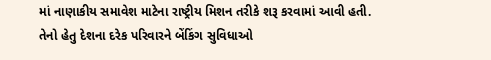માં નાણાકીય સમાવેશ માટેના રાષ્ટ્રીય મિશન તરીકે શરૂ કરવામાં આવી હતી. તેનો હેતુ દેશના દરેક પરિવારને બેંકિંગ સુવિધાઓ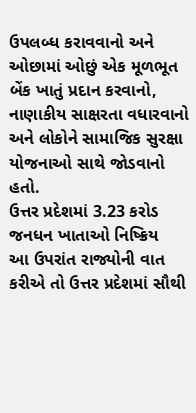ઉપલબ્ધ કરાવવાનો અને ઓછામાં ઓછું એક મૂળભૂત બેંક ખાતું પ્રદાન કરવાનો, નાણાકીય સાક્ષરતા વધારવાનો અને લોકોને સામાજિક સુરક્ષા યોજનાઓ સાથે જોડવાનો હતો.
ઉત્તર પ્રદેશમાં 3.23 કરોડ જનધન ખાતાઓ નિષ્ક્રિય
આ ઉપરાંત રાજ્યોની વાત કરીએ તો ઉત્તર પ્રદેશમાં સૌથી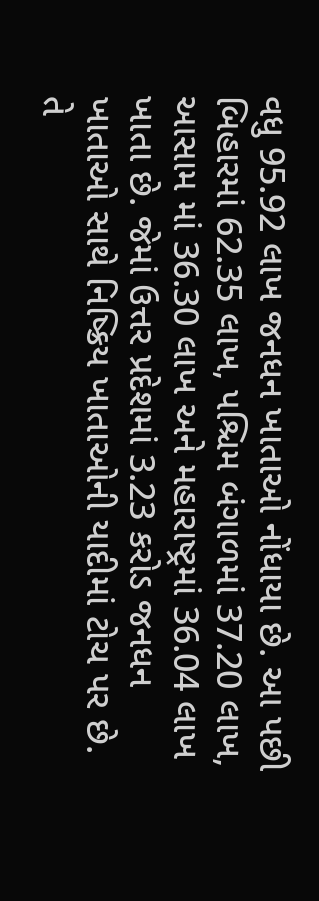વધુ 95.92 લાખ જનધન ખાતાઓ નોંધાયા છે. આ પછી બિહારમાં 62.35 લાખ, પશ્ચિમ બંગાળમાં 37.20 લાખ, આસામ માં 36.30 લાખ અને મહારાષ્ટ્રમાં 36.04 લાખ ખાતા છે. જેમાં ઉત્તર પ્રદેશમાં 3.23 કરોડ જનધન ખાતાઓ સાથે નિષ્ક્રિય ખાતાઓની યાદીમાં ટોચ પર છે. તે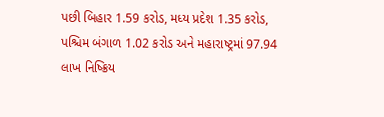પછી બિહાર 1.59 કરોડ, મધ્ય પ્રદેશ 1.35 કરોડ, પશ્ચિમ બંગાળ 1.02 કરોડ અને મહારાષ્ટ્રમાં 97.94 લાખ નિષ્ક્રિય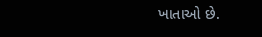ખાતાઓ છે.